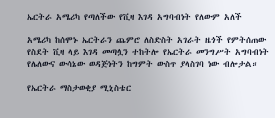ኤርትራ አሜሪካ የጣለችው የቪዛ እገዳ አግባብነት የለውም አለች

አሜሪካ ከሰሞኑ ኤርትራን ጨምሮ ለስድስት አገራት ዜጎች የምትሰጠው የስደት ቪዛ ላይ እገዳ መጣሏን ተከትሎ የኤርትራ መንግሥት አግባብነት የሌለውና ውሳኔው ወዳጅነትን ከግምት ውስጥ ያላስገባ ነው ብሎታል።

የኤርትራ ማስታወቂያ ሚኒስቴር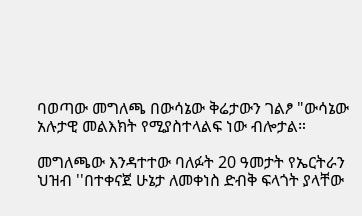ባወጣው መግለጫ በውሳኔው ቅሬታውን ገልፆ "ውሳኔው አሉታዊ መልእክት የሚያስተላልፍ ነው ብሎታል።

መግለጫው እንዳተተው ባለፉት 20 ዓመታት የኤርትራን ህዝብ ''በተቀናጀ ሁኔታ ለመቀነስ ድብቅ ፍላጎት ያላቸው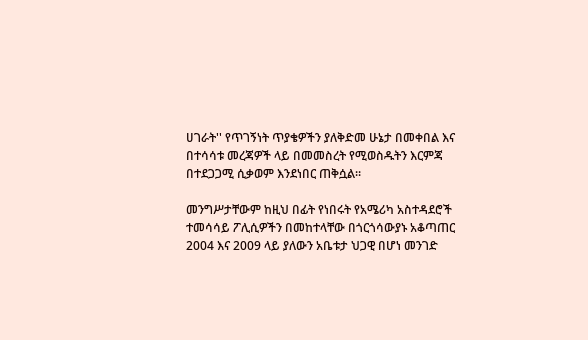ሀገራት'' የጥገኝነት ጥያቄዎችን ያለቅድመ ሁኔታ በመቀበል እና በተሳሳቱ መረጃዎች ላይ በመመስረት የሚወስዱትን እርምጃ በተደጋጋሚ ሲቃወም እንደነበር ጠቅሷል።

መንግሥታቸውም ከዚህ በፊት የነበሩት የአሜሪካ አስተዳደሮች ተመሳሳይ ፖሊሲዎችን በመከተላቸው በጎርጎሳውያኑ አቆጣጠር 2004 እና 2009 ላይ ያለውን አቤቱታ ህጋዊ በሆነ መንገድ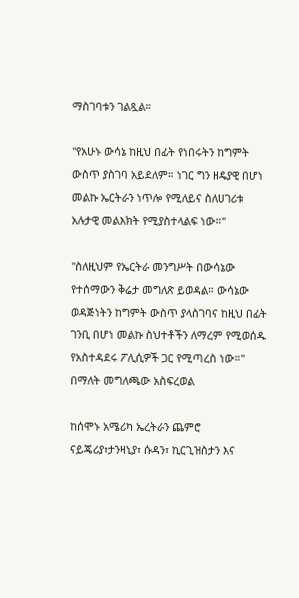ማስገባቱን ገልጿል።

''የአሁኑ ውሳኔ ከዚህ በፊት የነበሩትን ከግምት ውስጥ ያስገባ አይደለም። ነገር ግን ዘዴያዊ በሆነ መልኩ ኤርትራን ነጥሎ የሚለይና ስለሀገሪቱ አሉታዊ መልእክት የሚያስተላልፍ ነው።''

''ስለዚህም የኤርትራ መንግሥት በውሳኔው የተሰማውን ቅሬታ መግለጽ ይወዳል። ውሳኔው ወዳጅነትን ከግምት ውስጥ ያላስገባና ከዚህ በፊት ገንቢ በሆነ መልኩ ስህተቶችን ለማረም የሚወሰዱ የአስተዳደሩ ፖሊሲዎች ጋር የሚጣረስ ነው።'' በማለት መግለጫው አስፍረወል

ከሰሞኑ አሜሪካ ኤረትራን ጨምሮ ናይጄሪያ፣ታንዛኒያ፣ ሱዳን፣ ኪርጊዝስታን እና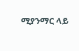ሚያንማር ላይ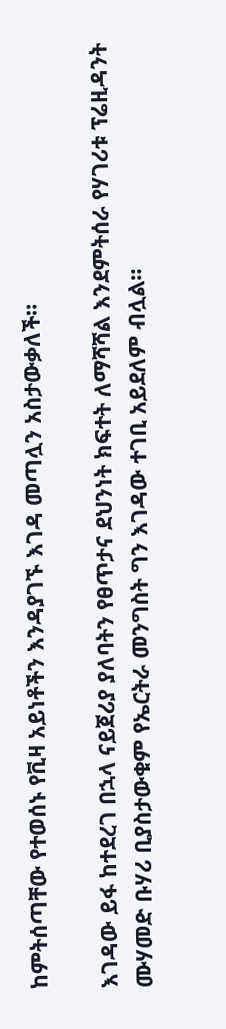ከምትሰጣቸው የተወሰኑ የቪዛ አይነቶችን እንዳያገኙ እገዳ መጣሏን አስታውቃለች።

እገዳው ይፋ ከተደረገ በኋላ ናይጀሪያ ያለባትን የፀጥታና ደህንነት ክፍተት ለማሻሻል እንደምትሰራ የሃገሪቱ ፕሬዚዳንት ሙሃመድ ቡሃሪ ቢያስታውቁም የኤርትራ መንግስት ግን እገዳው ተገቢ አይደለም ብሏል።